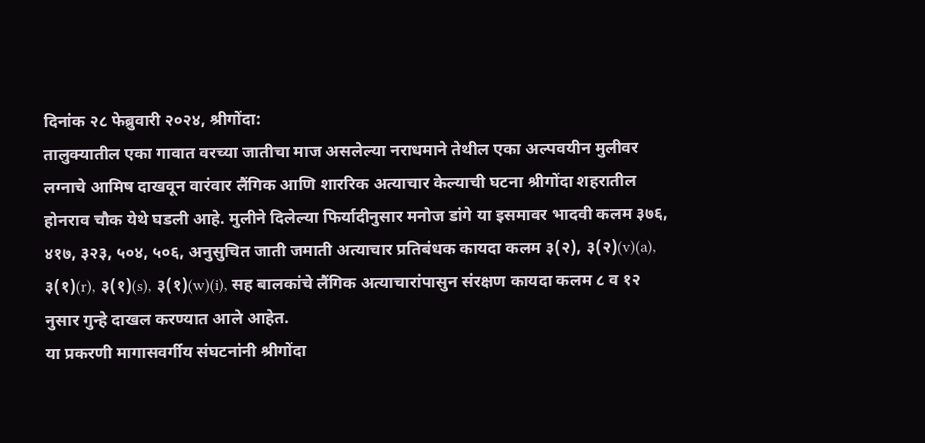दिनांक २८ फेब्रुवारी २०२४, श्रीगोंदा:
तालुक्यातील एका गावात वरच्या जातीचा माज असलेल्या नराधमाने तेथील एका अल्पवयीन मुलीवर लग्नाचे आमिष दाखवून वारंवार लैंगिक आणि शाररिक अत्याचार केल्याची घटना श्रीगोंदा शहरातील होनराव चौक येथे घडली आहे. मुलीने दिलेल्या फिर्यादीनुसार मनोज डांगे या इसमावर भादवी कलम ३७६, ४१७, ३२३, ५०४, ५०६, अनुसुचित जाती जमाती अत्याचार प्रतिबंधक कायदा कलम ३(२), ३(२)(v)(a), ३(१)(r), ३(१)(s), ३(१)(w)(i), सह बालकांचे लैंगिक अत्याचारांपासुन संरक्षण कायदा कलम ८ व १२ नुसार गुन्हे दाखल करण्यात आले आहेत.
या प्रकरणी मागासवर्गीय संघटनांनी श्रीगोंदा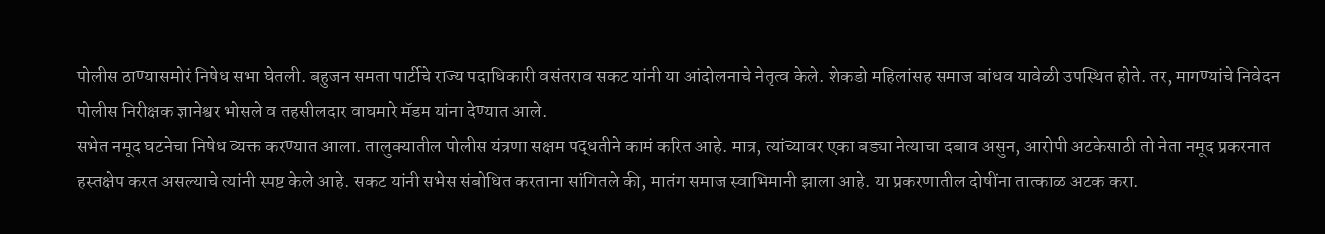पोलीस ठाण्यासमोरं निषेध सभा घेतली. बहुजन समता पार्टीचे राज्य पदाधिकारी वसंतराव सकट यांनी या आंदोलनाचे नेतृत्व केले. शेकडो महिलांसह समाज बांधव यावेळी उपस्थित होते. तर, मागण्यांचे निवेदन पोलीस निरीक्षक ज्ञानेश्वर भोसले व तहसीलदार वाघमारे मॅडम यांना देण्यात आले.
सभेत नमूद घटनेचा निषेध व्यक्त करण्यात आला. तालुक्यातील पोलीस यंत्रणा सक्षम पद्धतीने कामं करित आहे. मात्र, त्यांच्यावर एका बड्या नेत्याचा दबाव असुन, आरोपी अटकेसाठी तो नेता नमूद प्रकरनात हस्तक्षेप करत असल्याचे त्यांनी स्पष्ट केले आहे. सकट यांनी सभेस संबोधित करताना सांगितले की, मातंग समाज स्वाभिमानी झाला आहे. या प्रकरणातील दोषींना तात्काळ अटक करा.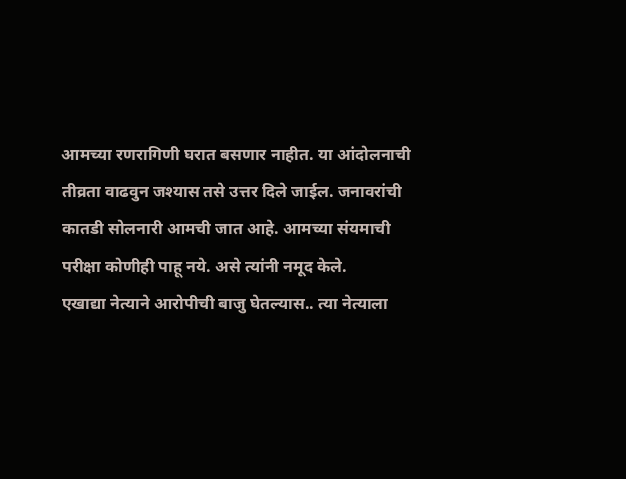आमच्या रणरागिणी घरात बसणार नाहीत. या आंदोलनाची तीव्रता वाढवुन जश्यास तसे उत्तर दिले जाईल. जनावरांची कातडी सोलनारी आमची जात आहे. आमच्या संयमाची परीक्षा कोणीही पाहू नये. असे त्यांनी नमूद केले.
एखाद्या नेत्याने आरोपीची बाजु घेतल्यास.. त्या नेत्याला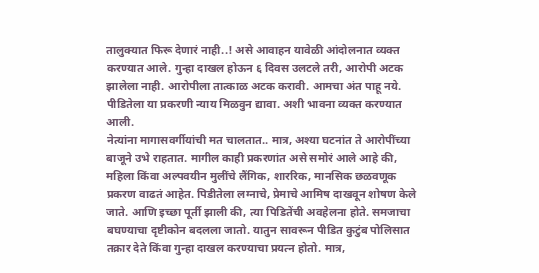तालुक्यात फिरू देणारं नाही..! असे आवाहन यावेळी आंदोलनात व्यक्त करण्यात आले. गुन्हा दाखल होऊन ६ दिवस उलटले तरी, आरोपी अटक झालेला नाही. आरोपीला तात्काळ अटक करावी. आमचा अंत पाहू नये. पीडितेला या प्रकरणी न्याय मिळवुन द्यावा. अशी भावना व्यक्त करण्यात आली.
नेत्यांना मागासवर्गीयांची मत चालतात.. मात्र, अश्या घटनांत ते आरोपींच्या बाजूने उभे राहतात. मागील काही प्रकरणांत असे समोरं आले आहे की, महिला किंवा अल्पवयीन मुलींचे लैंगिक, शाररिक, मानसिक छळवणूक प्रकरण वाढतं आहेत. पिडीतेला लग्नाचे, प्रेमाचे आमिष दाखवून शोषण केले जाते. आणि इच्छा पूर्ती झाली की, त्या पिडितेंची अवहेलना होते. समजाचा बघण्याचा दृष्टीकोन बदलला जातो. यातुन सावरून पीडित कुटुंब पोलिसात तक्रार देते किंवा गुन्हा दाखल करण्याचा प्रयत्न होतो. मात्र,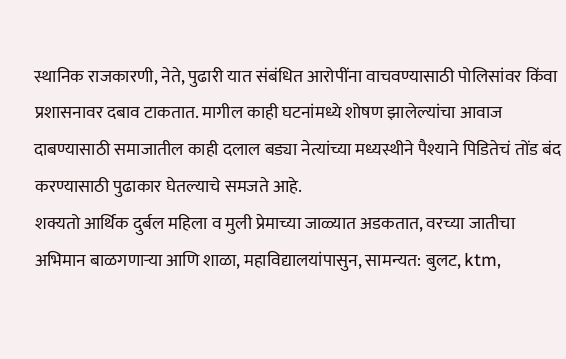स्थानिक राजकारणी, नेते, पुढारी यात संबंधित आरोपींना वाचवण्यासाठी पोलिसांवर किंवा प्रशासनावर दबाव टाकतात. मागील काही घटनांमध्ये शोषण झालेल्यांचा आवाज दाबण्यासाठी समाजातील काही दलाल बड्या नेत्यांच्या मध्यस्थीने पैश्याने पिडितेचं तोंड बंद करण्यासाठी पुढाकार घेतल्याचे समजते आहे.
शक्यतो आर्थिक दुर्बल महिला व मुली प्रेमाच्या जाळ्यात अडकतात, वरच्या जातीचा अभिमान बाळगणाऱ्या आणि शाळा, महाविद्यालयांपासुन, सामन्यत: बुलट, ktm,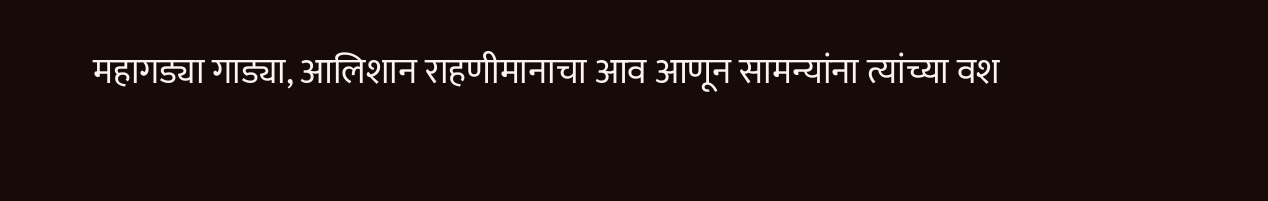महागड्या गाड्या, आलिशान राहणीमानाचा आव आणून सामन्यांना त्यांच्या वश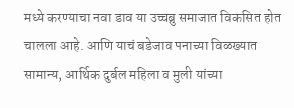मध्ये करण्याचा नवा डाव या उच्चब्रु समाजात विकसित होत चालला आहे. आणि याचं बडेजाव पनाच्या विळख्यात सामान्य, आर्थिक दुर्बल महिला व मुली यांच्या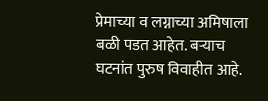प्रेमाच्या व लग्नाच्या अमिषाला बळी पडत आहेत. बऱ्याच घटनांत पुरुष विवाहीत आहे.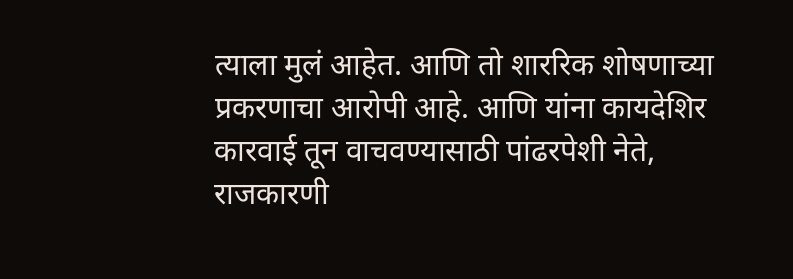त्याला मुलं आहेत. आणि तो शाररिक शोषणाच्या प्रकरणाचा आरोपी आहे. आणि यांना कायदेशिर कारवाई तून वाचवण्यासाठी पांढरपेशी नेते, राजकारणी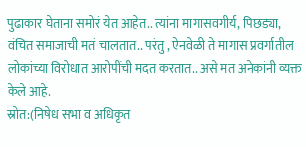पुढाकार घेताना समोरं येत आहेत.. त्यांना मागासवगीर्य, पिछड्या, वंचित समाजाची मतं चालतात.. परंतु , ऐनवेळी ते मागास प्रवर्गातील लोकांच्या विरोधात आरोपींची मदत करतात.. असे मत अनेकांनी व्यक्त केले आहे.
स्रोत:(निषेध सभा व अधिकृत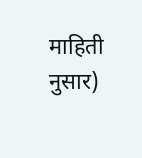माहिती नुसार)